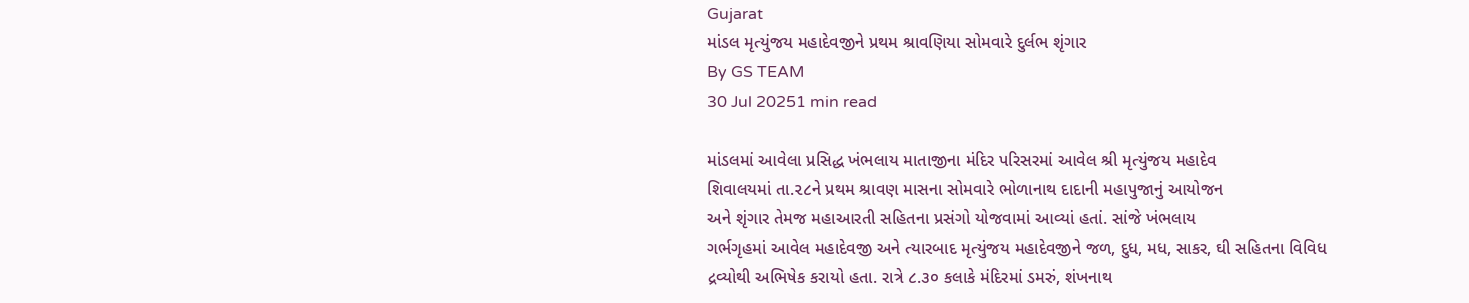Gujarat
માંડલ મૃત્યુંજય મહાદેવજીને પ્રથમ શ્રાવણિયા સોમવારે દુર્લભ શૃંગાર
By GS TEAM
30 Jul 20251 min read

માંડલમાં આવેલા પ્રસિદ્ધ ખંભલાય માતાજીના મંદિર પરિસરમાં આવેલ શ્રી મૃત્યુંજય મહાદેવ
શિવાલયમાં તા.૨૮ને પ્રથમ શ્રાવણ માસના સોમવારે ભોળાનાથ દાદાની મહાપુજાનું આયોજન
અને શૃંગાર તેમજ મહાઆરતી સહિતના પ્રસંગો યોજવામાં આવ્યાં હતાં. સાંજે ખંભલાય
ગર્ભગૃહમાં આવેલ મહાદેવજી અને ત્યારબાદ મૃત્યુંજય મહાદેવજીને જળ, દુધ, મધ, સાકર, ઘી સહિતના વિવિધ
દ્રવ્યોથી અભિષેક કરાયો હતા. રાત્રે ૮.૩૦ કલાકે મંદિરમાં ડમરું, શંખનાથ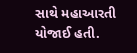સાથે મહાઆરતી યોજાઈ હતી.